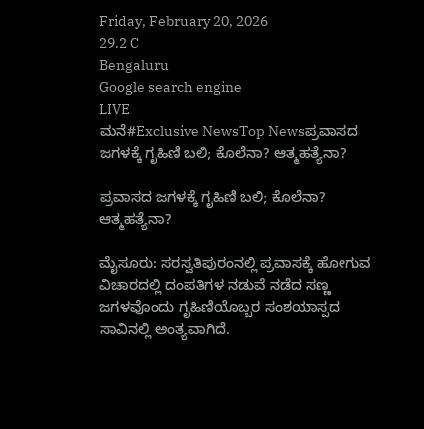Friday, February 20, 2026
29.2 C
Bengaluru
Google search engine
LIVE
ಮನೆ#Exclusive NewsTop Newsಪ್ರವಾಸದ ಜಗಳಕ್ಕೆ ಗೃಹಿಣಿ ಬಲಿ; ಕೊಲೆನಾ? ಆತ್ಮಹತ್ಯೆನಾ?

ಪ್ರವಾಸದ ಜಗಳಕ್ಕೆ ಗೃಹಿಣಿ ಬಲಿ; ಕೊಲೆನಾ? ಆತ್ಮಹತ್ಯೆನಾ?

ಮೈಸೂರು: ಸರಸ್ವತಿಪುರಂನಲ್ಲಿ ಪ್ರವಾಸಕ್ಕೆ ಹೋಗುವ ವಿಚಾರದಲ್ಲಿ ದಂಪತಿಗಳ ನಡುವೆ ನಡೆದ ಸಣ್ಣ ಜಗಳವೊಂದು ಗೃಹಿಣಿಯೊಬ್ಬರ ಸಂಶಯಾಸ್ಪದ ಸಾವಿನಲ್ಲಿ ಅಂತ್ಯವಾಗಿದೆ.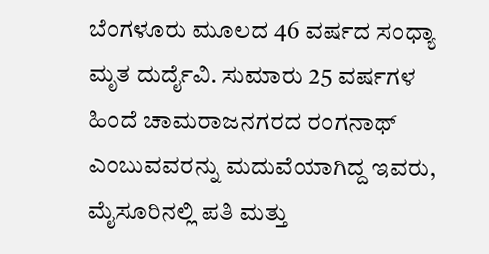ಬೆಂಗಳೂರು ಮೂಲದ 46 ವರ್ಷದ ಸಂಧ್ಯಾ ಮೃತ ದುರ್ದೈವಿ. ಸುಮಾರು 25 ವರ್ಷಗಳ ಹಿಂದೆ ಚಾಮರಾಜನಗರದ ರಂಗನಾಥ್ ಎಂಬುವವರನ್ನು ಮದುವೆಯಾಗಿದ್ದ ಇವರು, ಮೈಸೂರಿನಲ್ಲಿ ಪತಿ ಮತ್ತು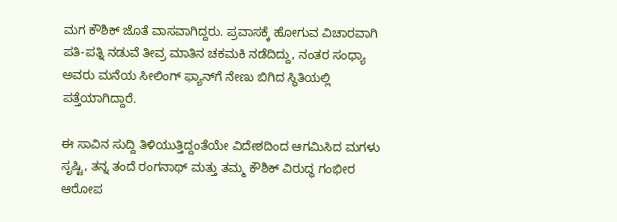ಮಗ ಕೌಶಿಕ್ ಜೊತೆ ವಾಸವಾಗಿದ್ದರು. ಪ್ರವಾಸಕ್ಕೆ ಹೋಗುವ ವಿಚಾರವಾಗಿ ಪತಿ-ಪತ್ನಿ ನಡುವೆ ತೀವ್ರ ಮಾತಿನ ಚಕಮಕಿ ನಡೆದಿದ್ದು, ನಂತರ ಸಂಧ್ಯಾ ಅವರು ಮನೆಯ ಸೀಲಿಂಗ್ ಫ್ಯಾನ್‌ಗೆ ನೇಣು ಬಿಗಿದ ಸ್ಥಿತಿಯಲ್ಲಿ ಪತ್ತೆಯಾಗಿದ್ದಾರೆ.

ಈ ಸಾವಿನ ಸುದ್ದಿ ತಿಳಿಯುತ್ತಿದ್ದಂತೆಯೇ ವಿದೇಶದಿಂದ ಆಗಮಿಸಿದ ಮಗಳು ಸೃಷ್ಟಿ, ತನ್ನ ತಂದೆ ರಂಗನಾಥ್ ಮತ್ತು ತಮ್ಮ ಕೌಶಿಕ್ ವಿರುದ್ಧ ಗಂಭೀರ ಆರೋಪ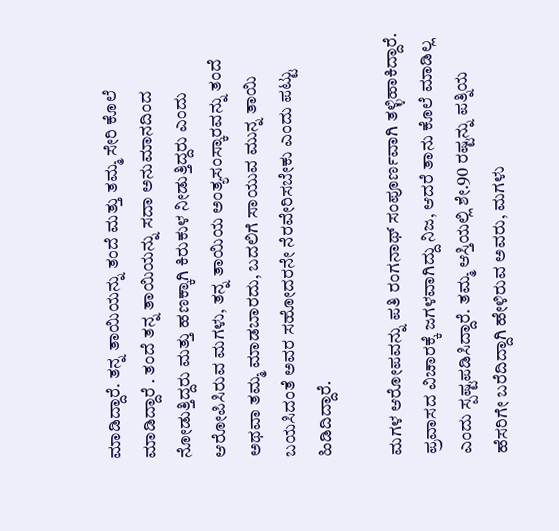ಮಾಡಿದ್ದಾರೆ. ತನ್ನ ತಾಯಿಯನ್ನು ತಂದೆ ಮತ್ತು ತಮ್ಮ ಸೇರಿ ಕೊಲೆ ಮಾಡಿದ್ದಾರೆ . ತಂದೆ ತನ್ನ ತಾಯಿಯನ್ನು ಸದಾ ಅನುಮಾನದಿಂದ ನೋಡುತ್ತಿದ್ದರು ಮತ್ತು ಹಣಕ್ಕಾಗಿ ಕಿರುಕುಳ ನೀಡುತ್ತಿದ್ದರು ಎಂದು ಆರೋಪಿಸಿರುವ ಮಗಳು, ತನ್ನ ತಾಯಿಯ ಅಂತ್ಯಸಂಸ್ಕಾರವನ್ನು ತಂದೆ ಅಥವಾ ತಮ್ಮ ಮಾಡಬಾರದು, ಬದಲಿಗೆ ಸಾಯುವ ಮುನ್ನ ತಾಯಿ ಬಯಸಿದಂತೆ ಅವರ ಸಹೋದರನೇ ನೆರವೇರಿಸಬೇಕು ಎಂದು ಪಟ್ಟು ಹಿಡಿದಿದ್ದಾರೆ.

ಮಗಳ ಆರೋಪವನ್ನು ಪತಿ ರಂಗನಾಥ್ ಸಂಪೂರ್ಣವಾಗಿ ತಳ್ಳಿಹಾಕಿದ್ದಾರೆ. ಪ್ರವಾಸದ ವಿಚಾರಕ್ಕೆ ಜಗಳವಾಗಿದ್ದು ನಿಜ, ಆದರೆ ತಾನು ಕೊಲೆ ಮಾಡಿಲ್ಲ ಎಂದು ಸ್ಪಷ್ಟಪಡಿಸಿದ್ದಾರೆ. ತಮ್ಮ ಆಸ್ತಿಯಲ್ಲಿ ಶೇ.90 ರಷ್ಟನ್ನು ಪತ್ನಿಯ ಹೆಸರಿಗೇ ಬರೆದಿದ್ದಾಗಿ ಹೇಳಿರುವ ಅವರು, ಮಗಳು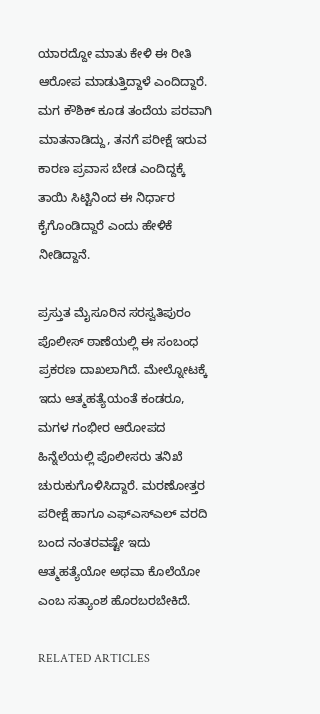ಯಾರದ್ದೋ ಮಾತು ಕೇಳಿ ಈ ರೀತಿ ಆರೋಪ ಮಾಡುತ್ತಿದ್ದಾಳೆ ಎಂದಿದ್ದಾರೆ. ಮಗ ಕೌಶಿಕ್ ಕೂಡ ತಂದೆಯ ಪರವಾಗಿ ಮಾತನಾಡಿದ್ದು, ತನಗೆ ಪರೀಕ್ಷೆ ಇರುವ ಕಾರಣ ಪ್ರವಾಸ ಬೇಡ ಎಂದಿದ್ದಕ್ಕೆ ತಾಯಿ ಸಿಟ್ಟಿನಿಂದ ಈ ನಿರ್ಧಾರ ಕೈಗೊಂಡಿದ್ದಾರೆ ಎಂದು ಹೇಳಿಕೆ ನೀಡಿದ್ದಾನೆ.

ಪ್ರಸ್ತುತ ಮೈಸೂರಿನ ಸರಸ್ವತಿಪುರಂ ಪೊಲೀಸ್ ಠಾಣೆಯಲ್ಲಿ ಈ ಸಂಬಂಧ ಪ್ರಕರಣ ದಾಖಲಾಗಿದೆ. ಮೇಲ್ನೋಟಕ್ಕೆ ಇದು ಆತ್ಮಹತ್ಯೆಯಂತೆ ಕಂಡರೂ, ಮಗಳ ಗಂಭೀರ ಆರೋಪದ ಹಿನ್ನೆಲೆಯಲ್ಲಿ ಪೊಲೀಸರು ತನಿಖೆ ಚುರುಕುಗೊಳಿಸಿದ್ದಾರೆ. ಮರಣೋತ್ತರ ಪರೀಕ್ಷೆ ಹಾಗೂ ಎಫ್‌ಎಸ್‌ಎಲ್ ವರದಿ ಬಂದ ನಂತರವಷ್ಟೇ ಇದು ಆತ್ಮಹತ್ಯೆಯೋ ಅಥವಾ ಕೊಲೆಯೋ ಎಂಬ ಸತ್ಯಾಂಶ ಹೊರಬರಬೇಕಿದೆ.

RELATED ARTICLES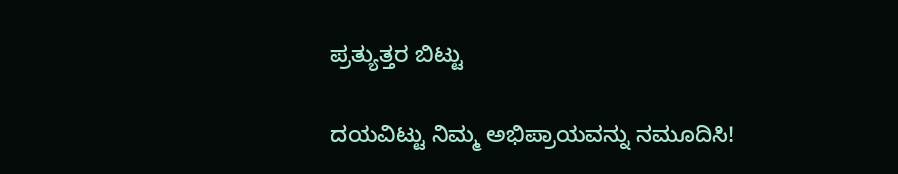ಪ್ರತ್ಯುತ್ತರ ಬಿಟ್ಟು

ದಯವಿಟ್ಟು ನಿಮ್ಮ ಅಭಿಪ್ರಾಯವನ್ನು ನಮೂದಿಸಿ!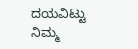ದಯವಿಟ್ಟು ನಿಮ್ಮ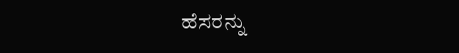ಹೆಸರನ್ನು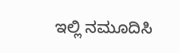ಇಲ್ಲಿ ನಮೂದಿಸಿ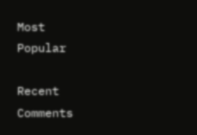Most Popular

Recent Comments